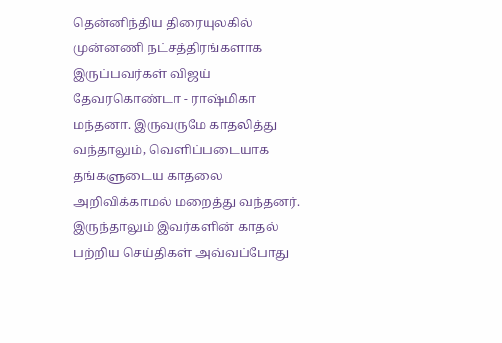தென்னிந்திய திரையுலகில் முன்னணி நட்சத்திரங்களாக இருப்பவர்கள் விஜய் தேவரகொண்டா - ராஷ்மிகா மந்தனா. இருவருமே காதலித்து வந்தாலும், வெளிப்படையாக தங்களுடைய காதலை அறிவிக்காமல் மறைத்து வந்தனர். இருந்தாலும் இவர்களின் காதல் பற்றிய செய்திகள் அவ்வப்போது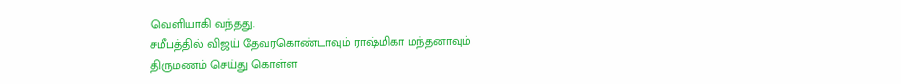வெளியாகி வந்தது.
சமீபத்தில் விஜய் தேவரகொண்டாவும் ராஷ்மிகா மந்தனாவும் திருமணம் செய்து கொள்ள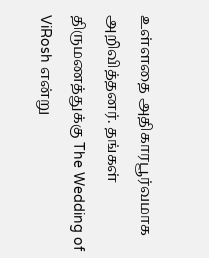உள்ளதை அதிகாரபூர்வமாக அறிவித்தனர். தங்கள் திருமணத்துக்கு The Wedding of ViRosh என்று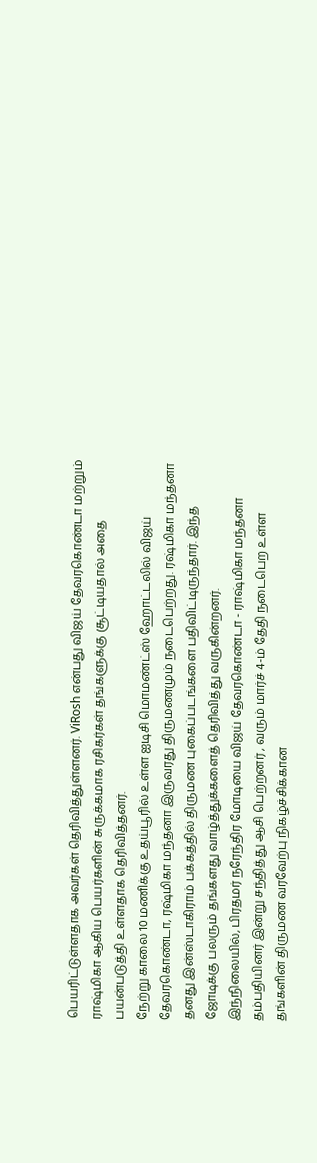பெயரிட்டுள்ளதாக அவர்கள் தெரிவித்துள்ளனர். ViRosh என்பது விஜய் தேவரகொண்டா மற்றும் ராஷ்மிகா ஆகிய பெயர்களின் சுருக்கமாக ரசிகர்கள் தங்களுக்கு சூட்டியதால் அதை பயன்படுத்தி உள்ளதாக தெரிவித்தனர்.
நேற்று காலை 10 மணிக்கு உதய்பூரில் உள்ள ஐடிசி மொமண்ட்ஸ் ஹோட்டலில் விஜய் தேவரகொண்டா, ரஷ்மிகா மந்தனா இருவரது திருமணமும் நடைபெற்றது. ரஷ்மிகா மந்தனா தனது இன்ஸ்டாகிராம் பக்கத்தில் திருமண புகைப்படங்களை பதிவிட்டிருந்தார். இந்த ஜோடிக்கு பலரும் தங்களது வாழ்த்துக்களைத் தெரிவித்து வருகின்றனர்.
இந்நிலையில், பிரதமர் நரேந்திர மோடியை விஜய் தேவரகொண்டா - ராஷ்மிகா மந்தனா தம்பதியினர் இன்று சந்தித்து ஆசி பெற்றனர் , வரும் மார்ச் 4-ம் தேதி நடைபெற உள்ள தங்களின் திருமண வரவேற்பு நிகழ்ச்சிக்கான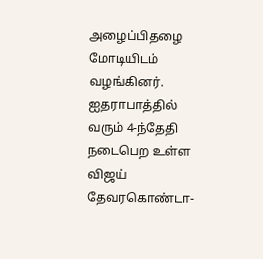அழைப்பிதழை மோடியிடம் வழங்கினர்.
ஐதராபாத்தில் வரும் 4-ந்தேதி நடைபெற உள்ள விஜய் தேவரகொண்டா-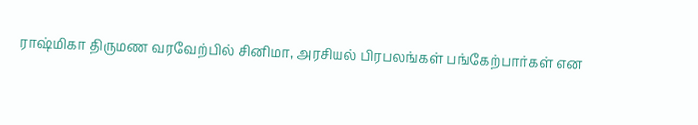ராஷ்மிகா திருமண வரவேற்பில் சினிமா, அரசியல் பிரபலங்கள் பங்கேற்பார்கள் என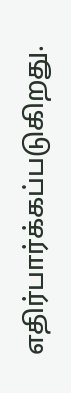எதிர்பார்க்கப்படுகிறது.